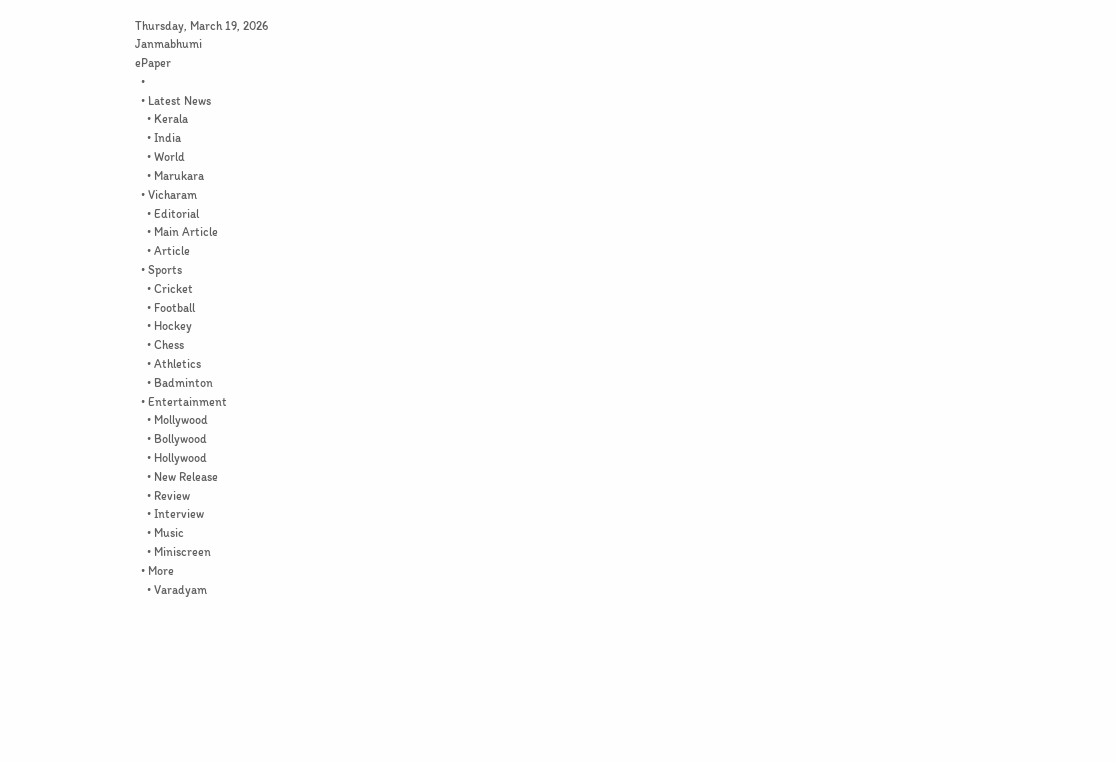Thursday, March 19, 2026
Janmabhumi
ePaper
  •
  • Latest News
    • Kerala
    • India
    • World
    • Marukara
  • Vicharam
    • Editorial
    • Main Article
    • Article
  • Sports
    • Cricket
    • Football
    • Hockey
    • Chess
    • Athletics
    • Badminton
  • Entertainment
    • Mollywood
    • Bollywood
    • Hollywood
    • New Release
    • Review
    • Interview
    • Music
    • Miniscreen
  • More
    • Varadyam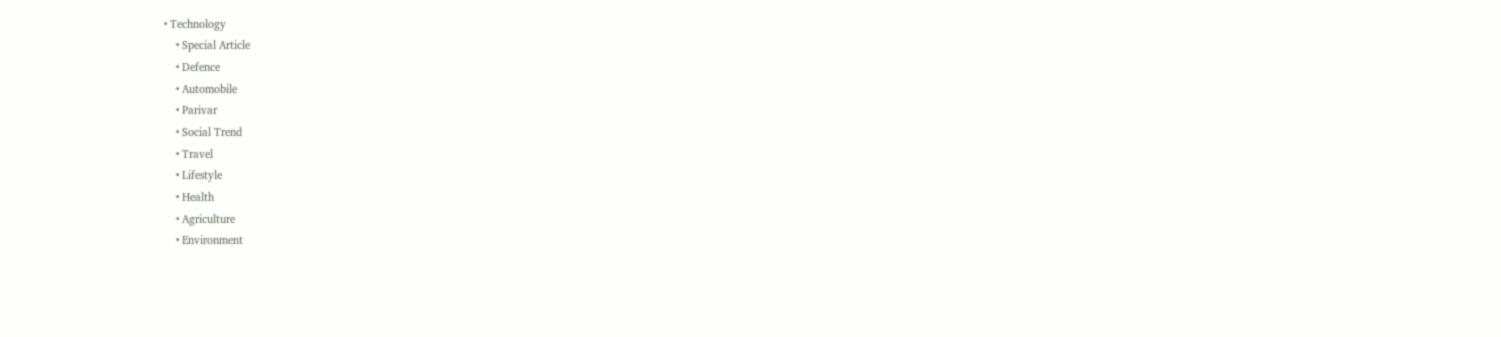• Technology
    • Special Article
    • Defence
    • Automobile
    • Parivar
    • Social Trend
    • Travel
    • Lifestyle
    • Health
    • Agriculture
    • Environment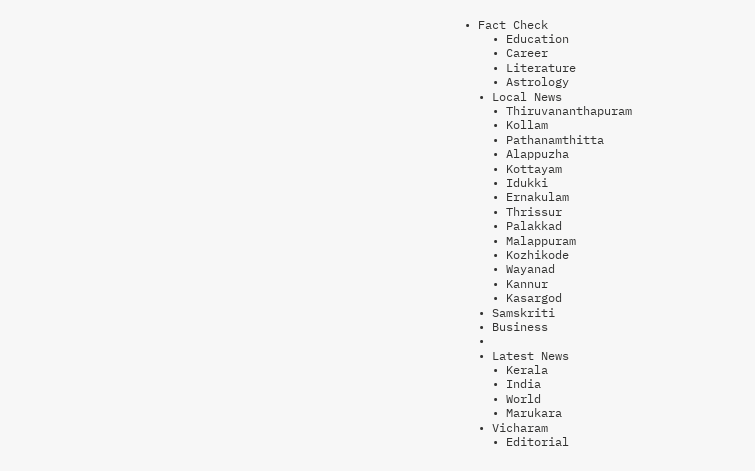• Fact Check
    • Education
    • Career
    • Literature
    • Astrology
  • Local News
    • Thiruvananthapuram
    • Kollam
    • Pathanamthitta
    • Alappuzha
    • Kottayam
    • Idukki
    • Ernakulam
    • Thrissur
    • Palakkad
    • Malappuram
    • Kozhikode
    • Wayanad
    • Kannur
    • Kasargod
  • Samskriti
  • Business
  •
  • Latest News
    • Kerala
    • India
    • World
    • Marukara
  • Vicharam
    • Editorial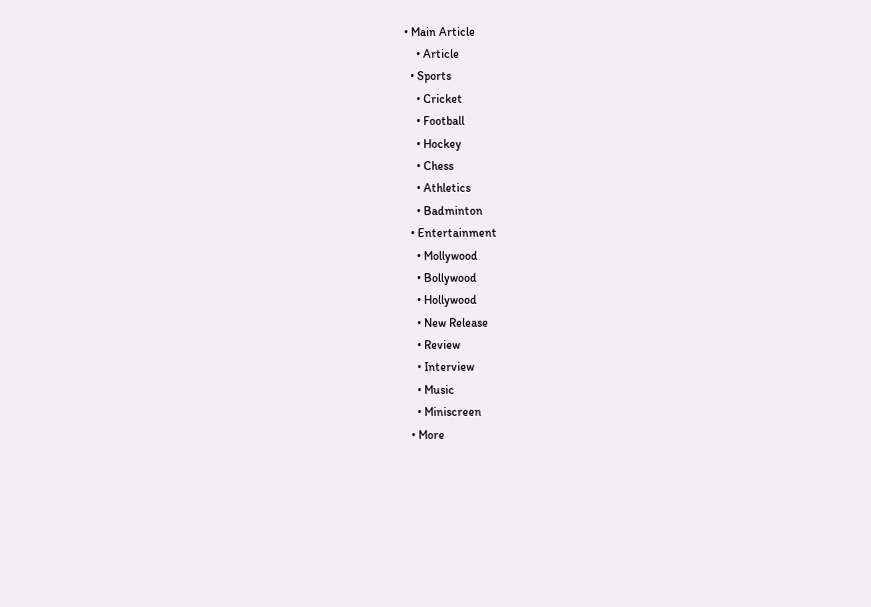• Main Article
    • Article
  • Sports
    • Cricket
    • Football
    • Hockey
    • Chess
    • Athletics
    • Badminton
  • Entertainment
    • Mollywood
    • Bollywood
    • Hollywood
    • New Release
    • Review
    • Interview
    • Music
    • Miniscreen
  • More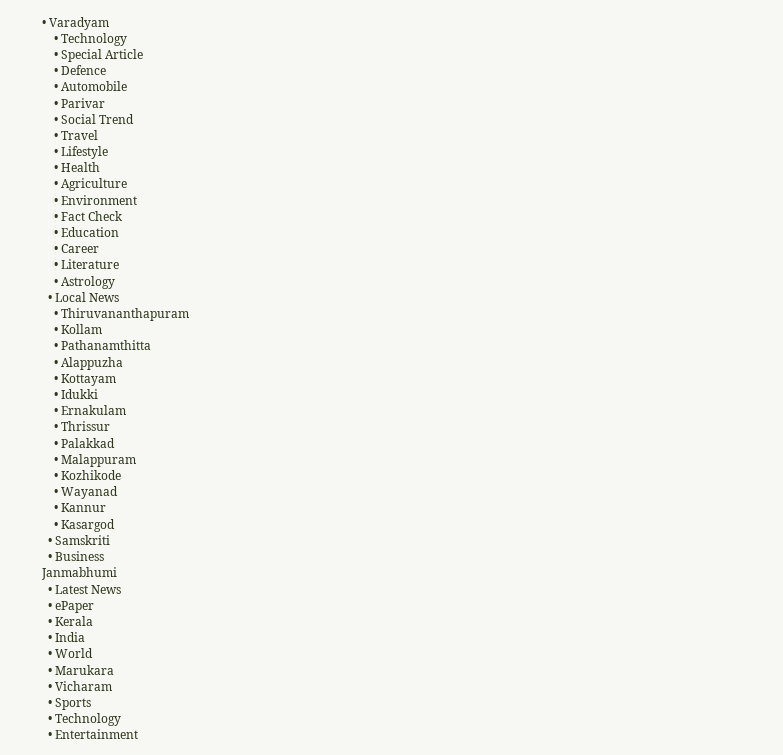• Varadyam
    • Technology
    • Special Article
    • Defence
    • Automobile
    • Parivar
    • Social Trend
    • Travel
    • Lifestyle
    • Health
    • Agriculture
    • Environment
    • Fact Check
    • Education
    • Career
    • Literature
    • Astrology
  • Local News
    • Thiruvananthapuram
    • Kollam
    • Pathanamthitta
    • Alappuzha
    • Kottayam
    • Idukki
    • Ernakulam
    • Thrissur
    • Palakkad
    • Malappuram
    • Kozhikode
    • Wayanad
    • Kannur
    • Kasargod
  • Samskriti
  • Business
Janmabhumi
  • Latest News
  • ePaper
  • Kerala
  • India
  • World
  • Marukara
  • Vicharam
  • Sports
  • Technology
  • Entertainment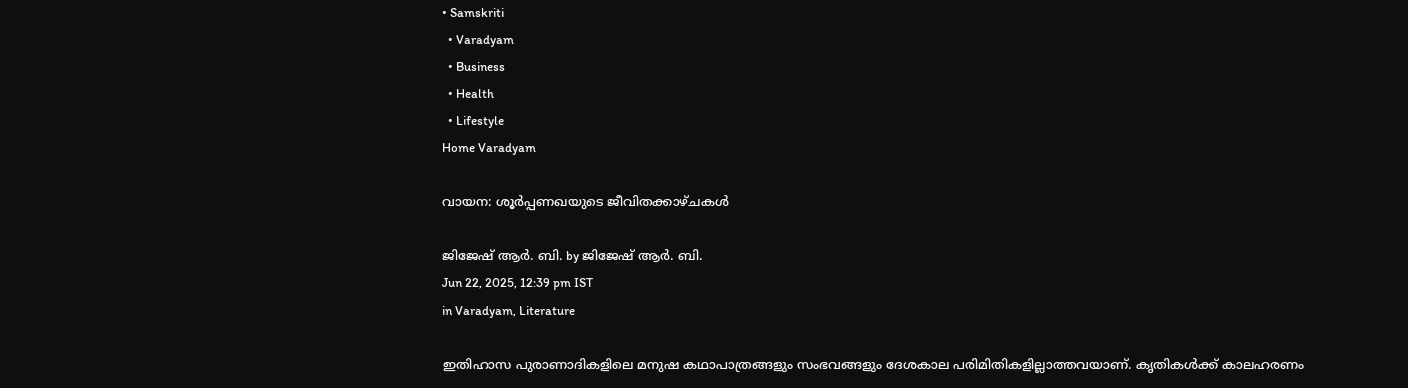• Samskriti
  • Varadyam
  • Business
  • Health
  • Lifestyle
Home Varadyam

വായന: ശൂര്‍പ്പണഖയുടെ ജീവിതക്കാഴ്ചകള്‍

ജിജേഷ് ആര്‍. ബി. by ജിജേഷ് ആര്‍. ബി.
Jun 22, 2025, 12:39 pm IST
in Varadyam, Literature

ഇതിഹാസ പുരാണാദികളിലെ മനുഷ കഥാപാത്രങ്ങളും സംഭവങ്ങളും ദേശകാല പരിമിതികളില്ലാത്തവയാണ്. കൃതികള്‍ക്ക് കാലഹരണം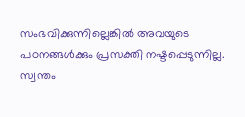സംഭവിക്കുന്നില്ലെങ്കില്‍ അവയുടെ പഠനങ്ങള്‍ക്കും പ്രസക്തി നഷ്ടപ്പെടുന്നില്ല. സ്വന്തം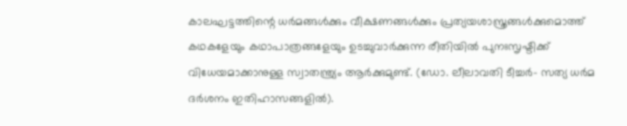കാലഘട്ടത്തിന്റെ ധര്‍മങ്ങള്‍ക്കും വീക്ഷണങ്ങള്‍ക്കും പ്രത്യയശാസ്ത്രങ്ങള്‍ക്കുമൊത്ത് കഥകളേയും കഥാപാത്രങ്ങളേയും ഉടച്ചുവാര്‍ക്കുന്ന രീതിയില്‍ പുനഃസൃഷ്ടിക്ക് വിധേയമാക്കാനുള്ള സ്വാതന്ത്ര്യം ആര്‍ക്കുമുണ്ട്. (ഡോ. ലീലാവതി ടീച്ചര്‍- സത്യ ധര്‍മ ദര്‍ശനം ഇതിഹാസങ്ങളില്‍).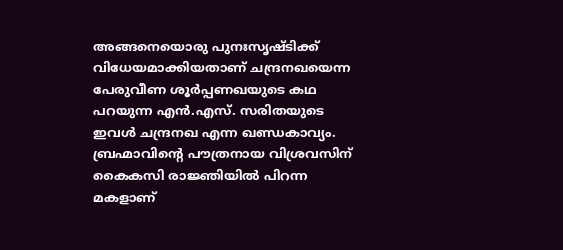അങ്ങനെയൊരു പുനഃസൃഷ്ടിക്ക് വിധേയമാക്കിയതാണ് ചന്ദ്രനഖയെന്ന പേരുവീണ ശൂര്‍പ്പണഖയുടെ കഥ പറയുന്ന എന്‍.എസ്. സരിതയുടെ ഇവള്‍ ചന്ദ്രനഖ എന്ന ഖണ്ഡകാവ്യം. ബ്രഹ്മാവിന്റെ പൗത്രനായ വിശ്രവസിന് കൈകസി രാജ്ഞിയില്‍ പിറന്ന മകളാണ്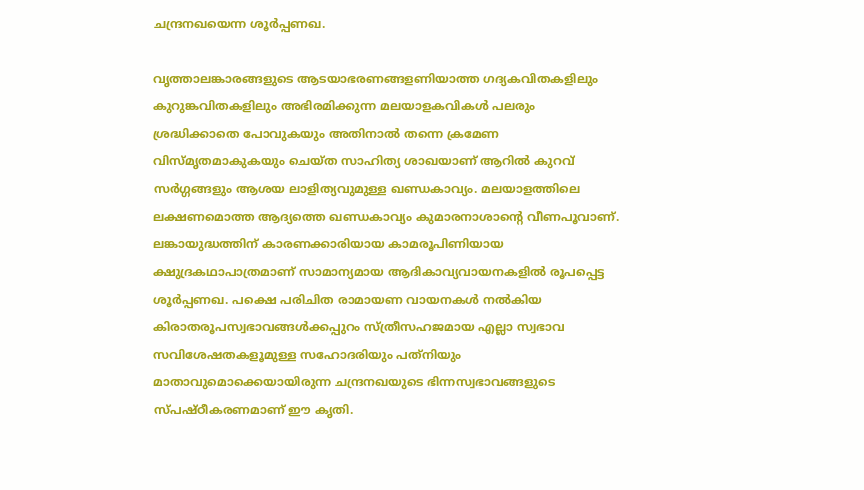ചന്ദ്രനഖയെന്ന ശൂര്‍പ്പണഖ.

വൃത്താലങ്കാരങ്ങളുടെ ആടയാഭരണങ്ങളണിയാത്ത ഗദ്യകവിതകളിലും കുറുങ്കവിതകളിലും അഭിരമിക്കുന്ന മലയാളകവികള്‍ പലരും ശ്രദ്ധിക്കാതെ പോവുകയും അതിനാല്‍ തന്നെ ക്രമേണ വിസ്മൃതമാകുകയും ചെയ്ത സാഹിത്യ ശാഖയാണ് ആറില്‍ കുറവ് സര്‍ഗ്ഗങ്ങളും ആശയ ലാളിത്യവുമുള്ള ഖണ്ഡകാവ്യം. മലയാളത്തിലെ ലക്ഷണമൊത്ത ആദ്യത്തെ ഖണ്ഡകാവ്യം കുമാരനാശാന്റെ വീണപൂവാണ്. ലങ്കായുദ്ധത്തിന് കാരണക്കാരിയായ കാമരൂപിണിയായ ക്ഷുദ്രകഥാപാത്രമാണ് സാമാന്യമായ ആദികാവ്യവായനകളില്‍ രൂപപ്പെട്ട ശൂര്‍പ്പണഖ. പക്ഷെ പരിചിത രാമായണ വായനകള്‍ നല്‍കിയ കിരാതരൂപസ്വഭാവങ്ങള്‍ക്കപ്പുറം സ്ത്രീസഹജമായ എല്ലാ സ്വഭാവ സവിശേഷതകളൂമുള്ള സഹോദരിയും പത്‌നിയും മാതാവുമൊക്കെയായിരുന്ന ചന്ദ്രനഖയുടെ ഭിന്നസ്വഭാവങ്ങളുടെ സ്പഷ്ഠീകരണമാണ് ഈ കൃതി.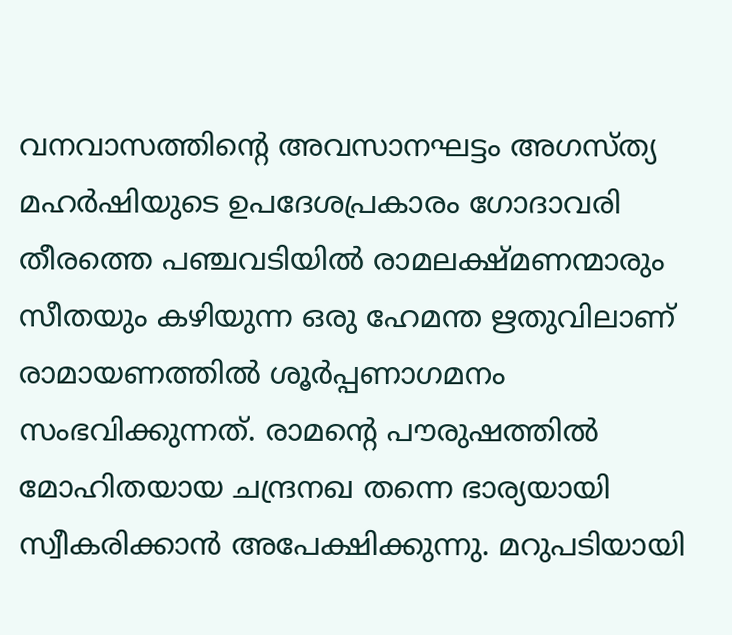വനവാസത്തിന്റെ അവസാനഘട്ടം അഗസ്ത്യ മഹര്‍ഷിയുടെ ഉപദേശപ്രകാരം ഗോദാവരി തീരത്തെ പഞ്ചവടിയില്‍ രാമലക്ഷ്മണന്മാരും സീതയും കഴിയുന്ന ഒരു ഹേമന്ത ഋതുവിലാണ് രാമായണത്തില്‍ ശൂര്‍പ്പണാഗമനം സംഭവിക്കുന്നത്. രാമന്റെ പൗരുഷത്തില്‍ മോഹിതയായ ചന്ദ്രനഖ തന്നെ ഭാര്യയായി സ്വീകരിക്കാന്‍ അപേക്ഷിക്കുന്നു. മറുപടിയായി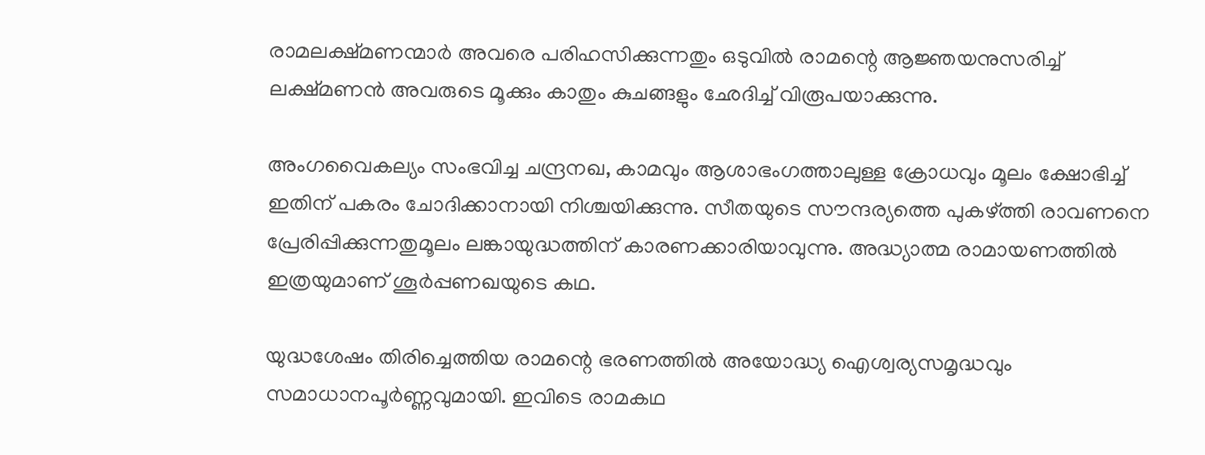രാമലക്ഷ്മണന്മാര്‍ അവരെ പരിഹസിക്കുന്നതും ഒടുവില്‍ രാമന്റെ ആജ്ഞയനുസരിച്ച് ലക്ഷ്മണന്‍ അവരുടെ മൂക്കും കാതും കുചങ്ങളും ഛേദിച്ച് വിരൂപയാക്കുന്നു.

അംഗവൈകല്യം സംഭവിച്ച ചന്ദ്രനഖ, കാമവും ആശാഭംഗത്താലുള്ള ക്രോധവും മൂലം ക്ഷോഭിച്ച് ഇതിന് പകരം ചോദിക്കാനായി നിശ്ചയിക്കുന്നു. സീതയുടെ സൗന്ദര്യത്തെ പുകഴ്‌ത്തി രാവണനെ പ്രേരിപ്പിക്കുന്നതുമൂലം ലങ്കായുദ്ധത്തിന് കാരണക്കാരിയാവുന്നു. അദ്ധ്യാത്മ രാമായണത്തില്‍ ഇത്രയുമാണ് ശൂര്‍പ്പണഖയുടെ കഥ.

യുദ്ധശേഷം തിരിച്ചെത്തിയ രാമന്റെ ഭരണത്തില്‍ അയോദ്ധ്യ ഐശ്വര്യസമൃദ്ധവും സമാധാനപൂര്‍ണ്ണവുമായി. ഇവിടെ രാമകഥ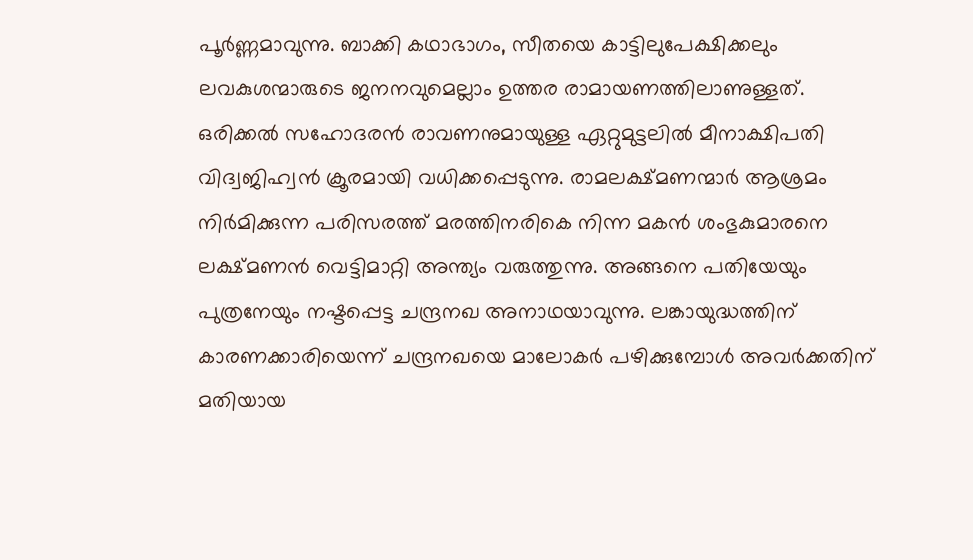പൂര്‍ണ്ണമാവുന്നു. ബാക്കി കഥാഭാഗം, സീതയെ കാട്ടിലുപേക്ഷിക്കലും ലവകുശന്മാരുടെ ജനനവുമെല്ലാം ഉത്തര രാമായണത്തിലാണുള്ളത്. ഒരിക്കല്‍ സഹോദരന്‍ രാവണനുമായുള്ള ഏറ്റുമുട്ടലില്‍ മീനാക്ഷിപതി വിദ്വജിഹ്വന്‍ ക്രൂരമായി വധിക്കപ്പെടുന്നു. രാമലക്ഷ്മണന്മാര്‍ ആശ്രമം നിര്‍മിക്കുന്ന പരിസരത്ത് മരത്തിനരികെ നിന്ന മകന്‍ ശംഭുകുമാരനെ ലക്ഷ്മണന്‍ വെട്ടിമാറ്റി അന്ത്യം വരുത്തുന്നു. അങ്ങനെ പതിയേയും പുത്രനേയും നഷ്ടപ്പെട്ട ചന്ദ്രനഖ അനാഥയാവുന്നു. ലങ്കായുദ്ധത്തിന് കാരണക്കാരിയെന്ന് ചന്ദ്രനഖയെ മാലോകര്‍ പഴിക്കുമ്പോള്‍ അവര്‍ക്കതിന് മതിയായ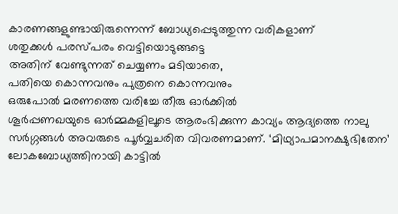കാരണങ്ങളുണ്ടായിരുന്നെന്ന് ബോധ്യപ്പെടുത്തുന്ന വരികളാണ്
ശതുക്കള്‍ പരസ്പരം വെട്ടിയൊടുങ്ങട്ടെ
അതിന് വേണ്ടുന്നത് ചെയ്യണം മടിയാതെ,
പതിയെ കൊന്നവനും പുത്രനെ കൊന്നവനും
ഒരുപോല്‍ മരണത്തെ വരിച്ചേ തീരു ഓര്‍ക്കില്‍
ശൂര്‍പ്പണഖയുടെ ഓര്‍മ്മകളിലൂടെ ആരംഭിക്കുന്ന കാവ്യം ആദ്യത്തെ നാലു സര്‍ഗ്ഗങ്ങള്‍ അവരുടെ പൂര്‍വ്വചരിത വിവരണമാണ്. ‘മിഥ്യാപമാനക്ഷുഭിതേന’ ലോകബോധ്യത്തിനായി കാട്ടില്‍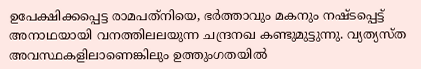ഉപേക്ഷിക്കപ്പെട്ട രാമപത്‌നിയെ, ഭര്‍ത്താവും മകനും നഷ്ടപ്പെട്ട് അനാഥയായി വനത്തിലലയുന്ന ചന്ദ്രനഖ കണ്ടുമുട്ടുന്നു. വ്യത്യസ്ത അവസ്ഥകളിലാണെങ്കിലും ഉത്തുംഗതയില്‍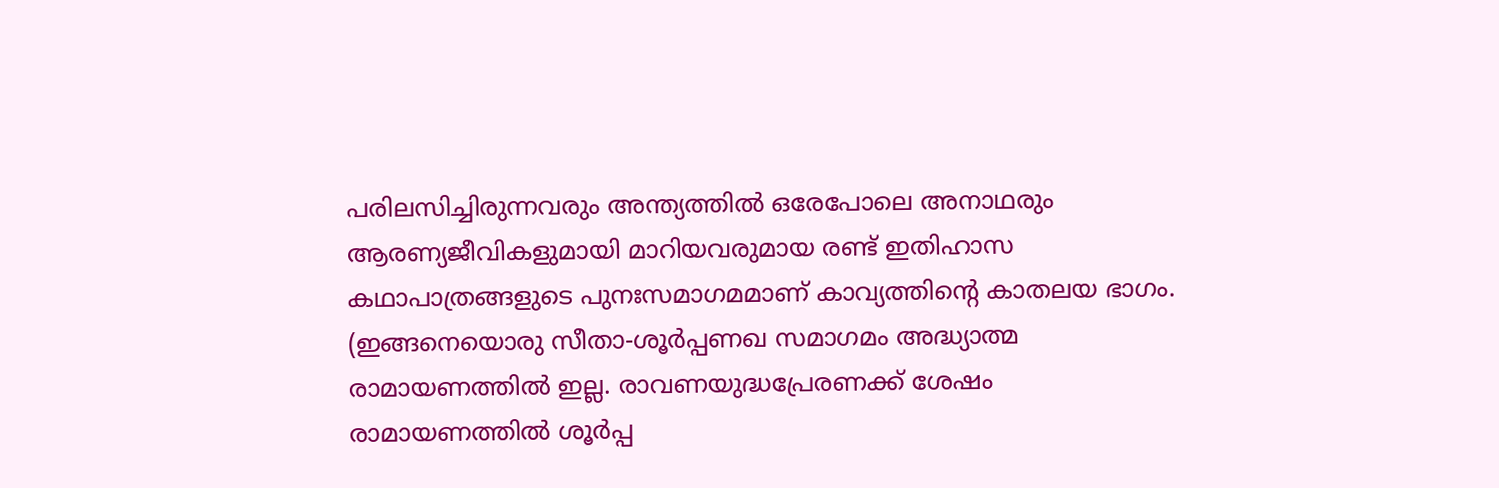പരിലസിച്ചിരുന്നവരും അന്ത്യത്തില്‍ ഒരേപോലെ അനാഥരും ആരണ്യജീവികളുമായി മാറിയവരുമായ രണ്ട് ഇതിഹാസ കഥാപാത്രങ്ങളുടെ പുനഃസമാഗമമാണ് കാവ്യത്തിന്റെ കാതലയ ഭാഗം. (ഇങ്ങനെയൊരു സീതാ-ശൂര്‍പ്പണഖ സമാഗമം അദ്ധ്യാത്മ രാമായണത്തില്‍ ഇല്ല. രാവണയുദ്ധപ്രേരണക്ക് ശേഷം രാമായണത്തില്‍ ശൂര്‍പ്പ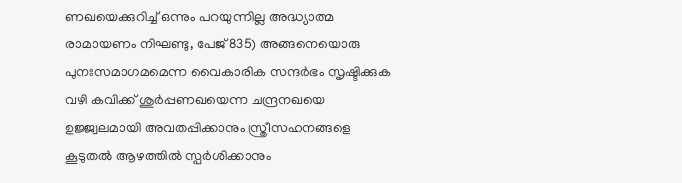ണഖയെക്കുറിച്ച് ഒന്നും പറയുന്നില്ല അദ്ധ്യാത്മ രാമായണം നിഘണ്ടു, പേജ് 835) അങ്ങനെയൊരു പുനഃസമാഗമമെന്ന വൈകാരിക സന്ദര്‍ഭം സൃഷ്ടിക്കുക വഴി കവിക്ക് ശുര്‍പ്പണഖയെന്ന ചന്ദ്രനഖയെ ഉജ്ജ്വലമായി അവതപ്പിക്കാനും സ്ത്രീസഹനങ്ങളെ കൂടുതല്‍ ആഴത്തില്‍ സ്പര്‍ശിക്കാനും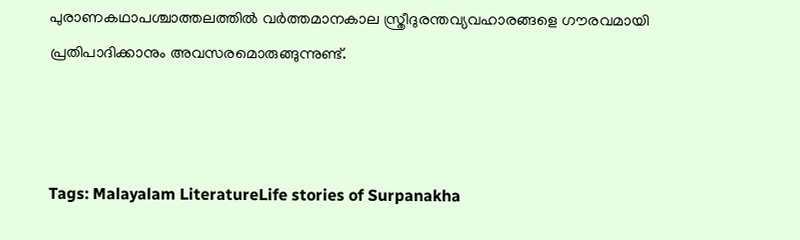പുരാണകഥാപശ്ചാത്തലത്തില്‍ വര്‍ത്തമാനകാല സ്ത്രീദുരന്തവ്യവഹാരങ്ങളെ ഗൗരവമായി പ്രതിപാദിക്കാനും അവസരമൊരുങ്ങുന്നുണ്ട്.



Tags: Malayalam LiteratureLife stories of Surpanakha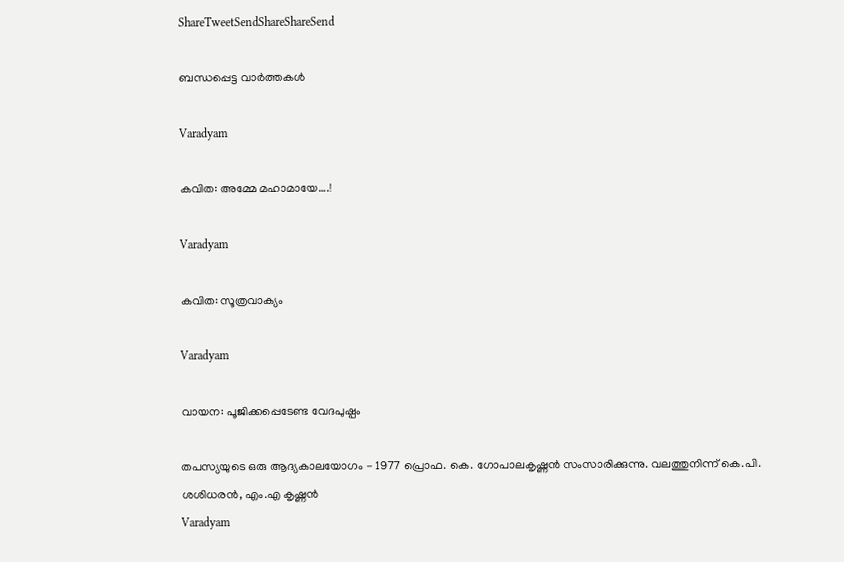ShareTweetSendShareShareSend

ബന്ധപ്പെട്ട വാര്‍ത്തകള്‍

Varadyam

കവിത: അമ്മേ മഹാമായേ….!

Varadyam

കവിത: സൂത്രവാക്യം

Varadyam

വായന: പൂജിക്കപ്പെടേണ്ട വേദപുഷ്പം

തപസ്യയുടെ ഒരു ആദ്യകാലയോഗം - 1977 പ്രൊഫ. കെ. ഗോപാലകൃഷ്ണന്‍ സംസാരിക്കുന്നു. വലത്തുനിന്ന് കെ.പി. ശശിധരന്‍, എം.എ കൃഷ്ണന്‍
Varadyam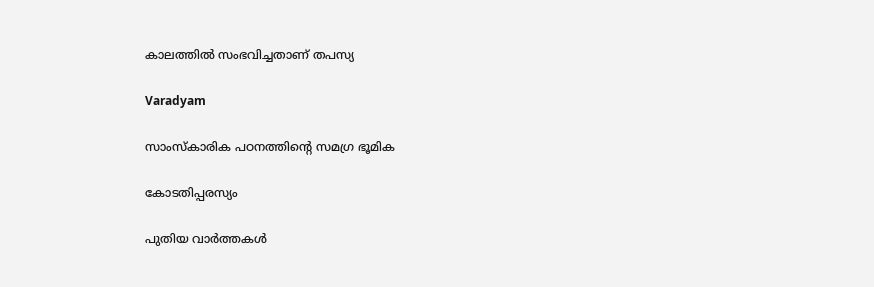കാലത്തില്‍ സംഭവിച്ചതാണ് തപസ്യ

Varadyam

സാംസ്‌കാരിക പഠനത്തിന്റെ സമഗ്ര ഭൂമിക

കോടതിപ്പരസ്യം

പുതിയ വാര്‍ത്തകള്‍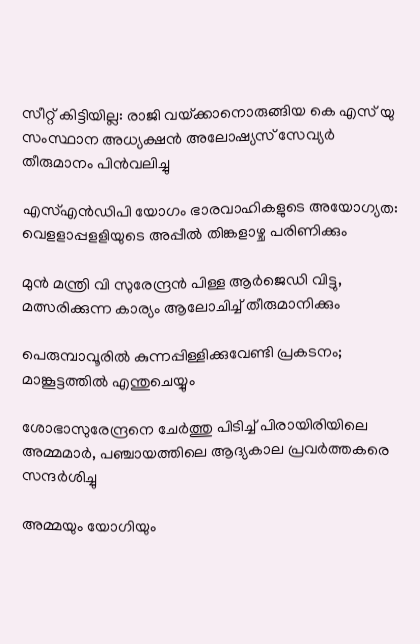സീറ്റ് കിട്ടിയില്ല: രാജി വയ്‌ക്കാനൊരുങ്ങിയ കെ എസ് യു സംസ്ഥാന അധ്യക്ഷന്‍ അലോഷ്യസ് സേവ്യര്‍ തീരുമാനം പിന്‍വലിച്ചു

എസ്എന്‍ഡിപി യോഗം ഭാരവാഹികളുടെ അയോഗ്യത: വെളളാപ്പളളിയുടെ അപ്പീല്‍ തിങ്കളാഴ്ച പരിണിക്കും

മുന്‍ മന്ത്രി വി സുരേന്ദ്രന്‍ പിള്ള ആര്‍ജെഡി വിട്ടു, മത്സരിക്കുന്ന കാര്യം ആലോചിച്ച് തീരുമാനിക്കും

പെരുമ്പാവൂരിൽ കുന്നപ്പിള്ളിക്കുവേണ്ടി പ്രകടനം; മാങ്കൂട്ടത്തിൽ എന്തുചെയ്യും

ശോഭാസുരേന്ദ്രനെ ചേര്‍ത്തു പിടിച്ച് പിരായിരിയിലെ അമ്മമാര്‍, പഞ്ചായത്തിലെ ആദ്യകാല പ്രവര്‍ത്തകരെ സന്ദര്‍ശിച്ചു

അമ്മയും യോഗിയും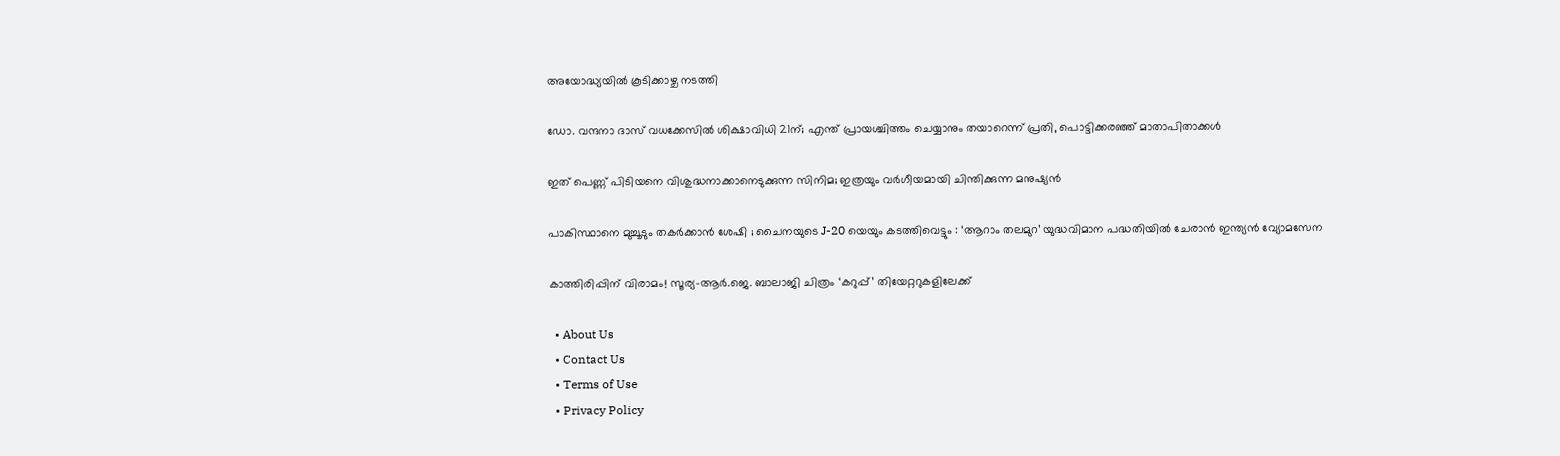അയോദ്ധ്യയിൽ കൂടിക്കാഴ്ച നടത്തി

ഡോ. വന്ദനാ ദാസ് വധക്കേസിൽ ശിക്ഷാവിധി 21ന്; എന്ത് പ്രായശ്ചിത്തം ചെയ്യാനും തയാറെന്ന് പ്രതി, പൊട്ടിക്കരഞ്ഞ് മാതാപിതാക്കൾ

ഇത് പെണ്ണ് പിടിയനെ വിശുദ്ധനാക്കാനെടുക്കുന്ന സിനിമ; ഇത്രയും വർഗീയമായി ചിന്തിക്കുന്ന മനുഷ്യൻ

പാകിസ്ഥാനെ മുച്ചൂടും തകർക്കാൻ ശേഷി ; ചൈനയുടെ J-20 യെയും കടത്തിവെട്ടും : ‘ആറാം തലമുറ’ യുദ്ധവിമാന പദ്ധതിയിൽ ചേരാൻ ഇന്ത്യൻ വ്യോമസേന

കാത്തിരിപ്പിന് വിരാമം! സൂര്യ–ആർ.ജെ. ബാലാജി ചിത്രം ‘കറുപ്പ്’ തിയേറ്ററുകളിലേക്ക്

  • About Us
  • Contact Us
  • Terms of Use
  • Privacy Policy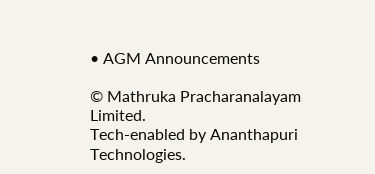• AGM Announcements

© Mathruka Pracharanalayam Limited.
Tech-enabled by Ananthapuri Technologies.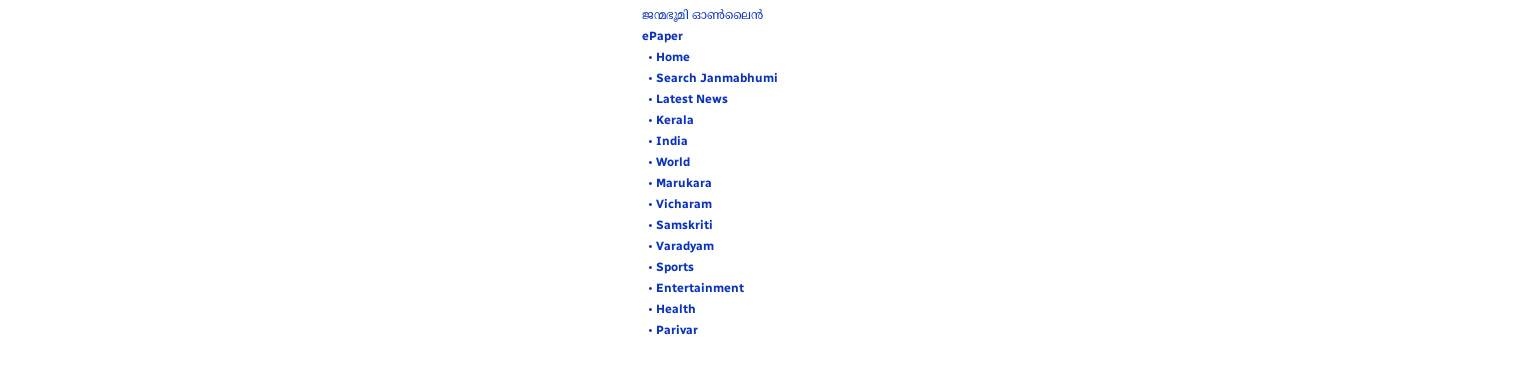ജന്മഭൂമി ഓണ്‍ലൈന്‍
ePaper
  • Home
  • Search Janmabhumi
  • Latest News
  • Kerala
  • India
  • World
  • Marukara
  • Vicharam
  • Samskriti
  • Varadyam
  • Sports
  • Entertainment
  • Health
  • Parivar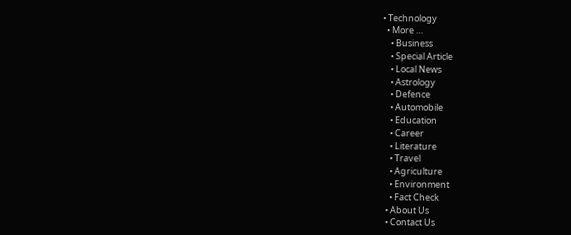• Technology
  • More …
    • Business
    • Special Article
    • Local News
    • Astrology
    • Defence
    • Automobile
    • Education
    • Career
    • Literature
    • Travel
    • Agriculture
    • Environment
    • Fact Check
  • About Us
  • Contact Us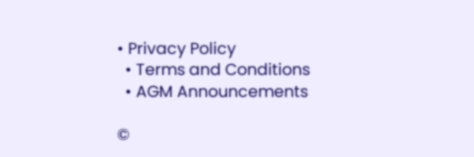• Privacy Policy
  • Terms and Conditions
  • AGM Announcements

©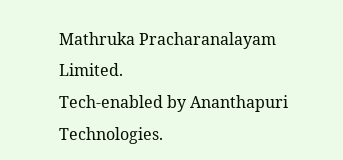Mathruka Pracharanalayam Limited.
Tech-enabled by Ananthapuri Technologies.